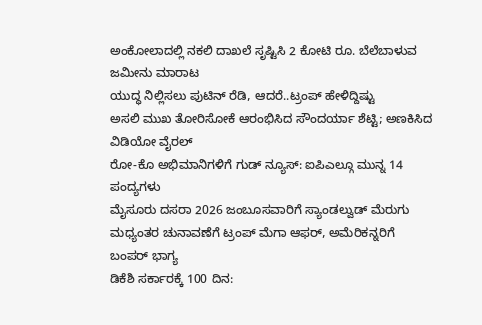ಅಂಕೋಲಾದಲ್ಲಿ ನಕಲಿ ದಾಖಲೆ ಸೃಷ್ಟಿಸಿ 2 ಕೋಟಿ ರೂ. ಬೆಲೆಬಾಳುವ ಜಮೀನು ಮಾರಾಟ
ಯುದ್ಧ ನಿಲ್ಲಿಸಲು ಪುಟಿನ್ ರೆಡಿ, ಆದರೆ..ಟ್ರಂಪ್ ಹೇಳಿದ್ದಿಷ್ಟು
ಅಸಲಿ ಮುಖ ತೋರಿಸೋಕೆ ಆರಂಭಿಸಿದ ಸೌಂದರ್ಯಾ ಶೆಟ್ಟಿ; ಅಣಕಿಸಿದ ವಿಡಿಯೋ ವೈರಲ್
ರೋ-ಕೊ ಅಭಿಮಾನಿಗಳಿಗೆ ಗುಡ್ ನ್ಯೂಸ್: ಐಪಿಎಲ್ಗೂ ಮುನ್ನ 14 ಪಂದ್ಯಗಳು
ಮೈಸೂರು ದಸರಾ 2026 ಜಂಬೂಸವಾರಿಗೆ ಸ್ಯಾಂಡಲ್ವುಡ್ ಮೆರುಗು
ಮಧ್ಯಂತರ ಚುನಾವಣೆಗೆ ಟ್ರಂಪ್ ಮೆಗಾ ಆಫರ್, ಅಮೆರಿಕನ್ನರಿಗೆ ಬಂಪರ್ ಭಾಗ್ಯ
ಡಿಕೆಶಿ ಸರ್ಕಾರಕ್ಕೆ 100 ದಿನ: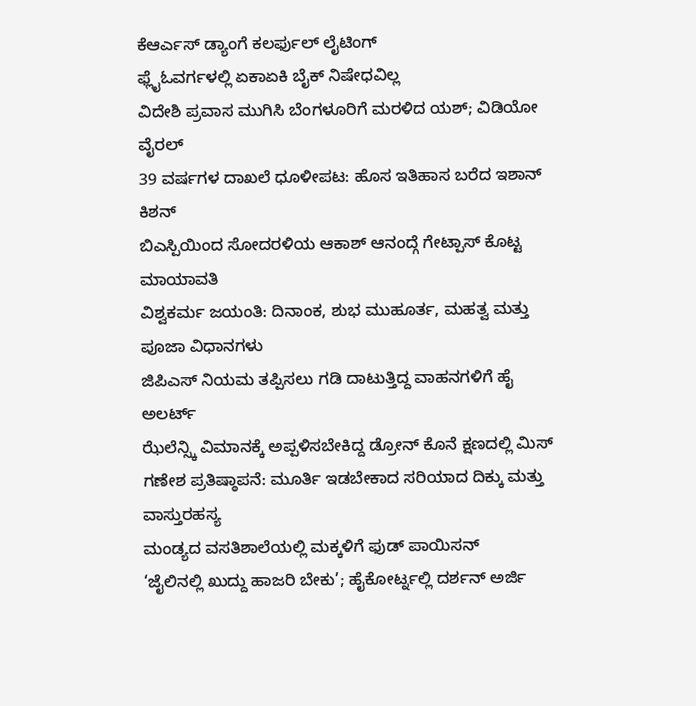ಕೆಆರ್ಎಸ್ ಡ್ಯಾಂಗೆ ಕಲರ್ಫುಲ್ ಲೈಟಿಂಗ್
ಫ್ಲೈಓವರ್ಗಳಲ್ಲಿ ಏಕಾಏಕಿ ಬೈಕ್ ನಿಷೇಧವಿಲ್ಲ
ವಿದೇಶಿ ಪ್ರವಾಸ ಮುಗಿಸಿ ಬೆಂಗಳೂರಿಗೆ ಮರಳಿದ ಯಶ್; ವಿಡಿಯೋ ವೈರಲ್
39 ವರ್ಷಗಳ ದಾಖಲೆ ಧೂಳೀಪಟ: ಹೊಸ ಇತಿಹಾಸ ಬರೆದ ಇಶಾನ್ ಕಿಶನ್
ಬಿಎಸ್ಪಿಯಿಂದ ಸೋದರಳಿಯ ಆಕಾಶ್ ಆನಂದ್ಗೆ ಗೇಟ್ಪಾಸ್ ಕೊಟ್ಟ ಮಾಯಾವತಿ
ವಿಶ್ವಕರ್ಮ ಜಯಂತಿ: ದಿನಾಂಕ, ಶುಭ ಮುಹೂರ್ತ, ಮಹತ್ವ ಮತ್ತು ಪೂಜಾ ವಿಧಾನಗಳು
ಜಿಪಿಎಸ್ ನಿಯಮ ತಪ್ಪಿಸಲು ಗಡಿ ದಾಟುತ್ತಿದ್ದ ವಾಹನಗಳಿಗೆ ಹೈ ಅಲರ್ಟ್
ಝೆಲೆನ್ಸ್ಕಿ ವಿಮಾನಕ್ಕೆ ಅಪ್ಪಳಿಸಬೇಕಿದ್ದ ಡ್ರೋನ್ ಕೊನೆ ಕ್ಷಣದಲ್ಲಿ ಮಿಸ್
ಗಣೇಶ ಪ್ರತಿಷ್ಠಾಪನೆ: ಮೂರ್ತಿ ಇಡಬೇಕಾದ ಸರಿಯಾದ ದಿಕ್ಕು ಮತ್ತು ವಾಸ್ತುರಹಸ್ಯ
ಮಂಡ್ಯದ ವಸತಿಶಾಲೆಯಲ್ಲಿ ಮಕ್ಕಳಿಗೆ ಫುಡ್ ಪಾಯಿಸನ್
‘ಜೈಲಿನಲ್ಲಿ ಖುದ್ದು ಹಾಜರಿ ಬೇಕು’; ಹೈಕೋರ್ಟ್ನಲ್ಲಿ ದರ್ಶನ್ ಅರ್ಜಿ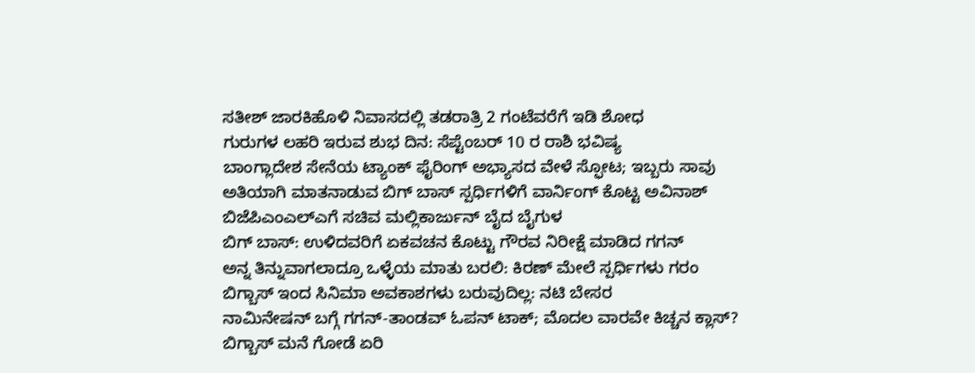ಸತೀಶ್ ಜಾರಕಿಹೊಳಿ ನಿವಾಸದಲ್ಲಿ ತಡರಾತ್ರಿ 2 ಗಂಟೆವರೆಗೆ ಇಡಿ ಶೋಧ
ಗುರುಗಳ ಲಹರಿ ಇರುವ ಶುಭ ದಿನ: ಸೆಪ್ಟೆಂಬರ್ 10 ರ ರಾಶಿ ಭವಿಷ್ಯ
ಬಾಂಗ್ಲಾದೇಶ ಸೇನೆಯ ಟ್ಯಾಂಕ್ ಫೈರಿಂಗ್ ಅಭ್ಯಾಸದ ವೇಳೆ ಸ್ಫೋಟ; ಇಬ್ಬರು ಸಾವು
ಅತಿಯಾಗಿ ಮಾತನಾಡುವ ಬಿಗ್ ಬಾಸ್ ಸ್ಪರ್ಧಿಗಳಿಗೆ ವಾರ್ನಿಂಗ್ ಕೊಟ್ಟ ಅವಿನಾಶ್
ಬಿಜೆಪಿಎಂಎಲ್ಎಗೆ ಸಚಿವ ಮಲ್ಲಿಕಾರ್ಜುನ್ ಬೈದ ಬೈಗುಳ
ಬಿಗ್ ಬಾಸ್: ಉಳಿದವರಿಗೆ ಏಕವಚನ ಕೊಟ್ಟು ಗೌರವ ನಿರೀಕ್ಷೆ ಮಾಡಿದ ಗಗನ್
ಅನ್ನ ತಿನ್ನುವಾಗಲಾದ್ರೂ ಒಳ್ಳೆಯ ಮಾತು ಬರಲಿ: ಕಿರಣ್ ಮೇಲೆ ಸ್ಪರ್ಧಿಗಳು ಗರಂ
ಬಿಗ್ಬಾಸ್ ಇಂದ ಸಿನಿಮಾ ಅವಕಾಶಗಳು ಬರುವುದಿಲ್ಲ: ನಟಿ ಬೇಸರ
ನಾಮಿನೇಷನ್ ಬಗ್ಗೆ ಗಗನ್-ತಾಂಡವ್ ಓಪನ್ ಟಾಕ್; ಮೊದಲ ವಾರವೇ ಕಿಚ್ಚನ ಕ್ಲಾಸ್?
ಬಿಗ್ಬಾಸ್ ಮನೆ ಗೋಡೆ ಏರಿ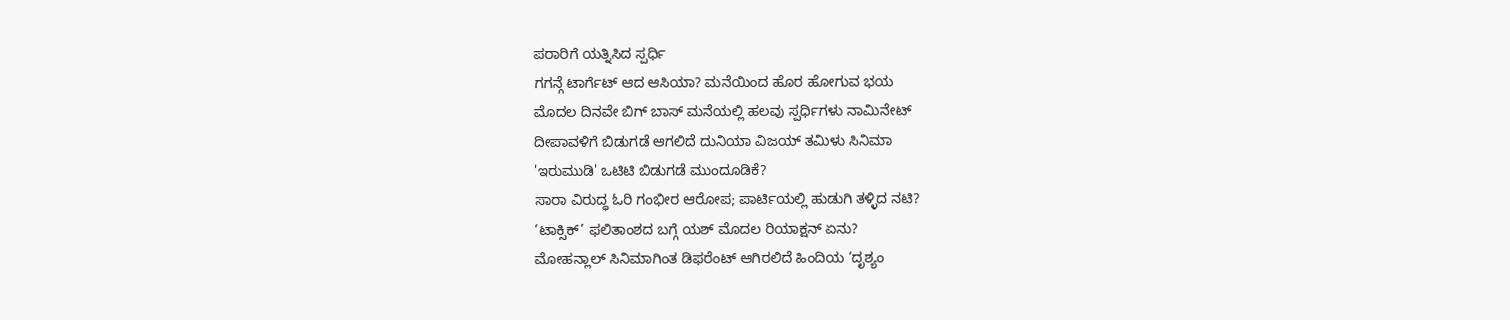ಪರಾರಿಗೆ ಯತ್ನಿಸಿದ ಸ್ಪರ್ಧಿ
ಗಗನ್ಗೆ ಟಾರ್ಗೆಟ್ ಆದ ಆಸಿಯಾ? ಮನೆಯಿಂದ ಹೊರ ಹೋಗುವ ಭಯ
ಮೊದಲ ದಿನವೇ ಬಿಗ್ ಬಾಸ್ ಮನೆಯಲ್ಲಿ ಹಲವು ಸ್ಪರ್ಧಿಗಳು ನಾಮಿನೇಟ್
ದೀಪಾವಳಿಗೆ ಬಿಡುಗಡೆ ಆಗಲಿದೆ ದುನಿಯಾ ವಿಜಯ್ ತಮಿಳು ಸಿನಿಮಾ
'ಇರುಮುಡಿ' ಒಟಿಟಿ ಬಿಡುಗಡೆ ಮುಂದೂಡಿಕೆ?
ಸಾರಾ ವಿರುದ್ಧ ಓರಿ ಗಂಭೀರ ಆರೋಪ; ಪಾರ್ಟಿಯಲ್ಲಿ ಹುಡುಗಿ ತಳ್ಳಿದ ನಟಿ?
‘ಟಾಕ್ಸಿಕ್’ ಫಲಿತಾಂಶದ ಬಗ್ಗೆ ಯಶ್ ಮೊದಲ ರಿಯಾಕ್ಷನ್ ಏನು?
ಮೋಹನ್ಲಾಲ್ ಸಿನಿಮಾಗಿಂತ ಡಿಫರೆಂಟ್ ಆಗಿರಲಿದೆ ಹಿಂದಿಯ ‘ದೃಶ್ಯಂ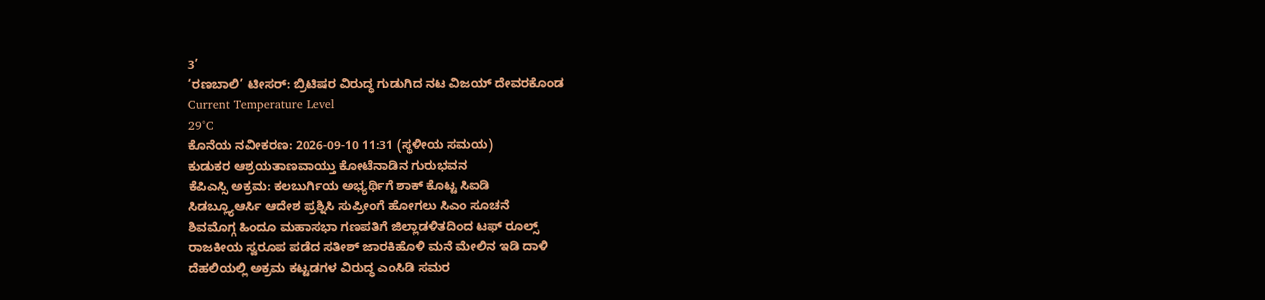3’
‘ರಣಬಾಲಿ’ ಟೀಸರ್: ಬ್ರಿಟಿಷರ ವಿರುದ್ಧ ಗುಡುಗಿದ ನಟ ವಿಜಯ್ ದೇವರಕೊಂಡ
Current Temperature Level
29°C
ಕೊನೆಯ ನವೀಕರಣ: 2026-09-10 11:31 (ಸ್ಥಳೀಯ ಸಮಯ)
ಕುಡುಕರ ಆಶ್ರಯತಾಣವಾಯ್ತು ಕೋಟೆನಾಡಿನ ಗುರುಭವನ
ಕೆಪಿಎಸ್ಸಿ ಅಕ್ರಮ: ಕಲಬುರ್ಗಿಯ ಅಭ್ಯರ್ಥಿಗೆ ಶಾಕ್ ಕೊಟ್ಟ ಸಿಐಡಿ
ಸಿಡಬ್ಲ್ಯೂಆರ್ಸಿ ಆದೇಶ ಪ್ರಶ್ನಿಸಿ ಸುಪ್ರೀಂಗೆ ಹೋಗಲು ಸಿಎಂ ಸೂಚನೆ
ಶಿವಮೊಗ್ಗ ಹಿಂದೂ ಮಹಾಸಭಾ ಗಣಪತಿಗೆ ಜಿಲ್ಲಾಡಳಿತದಿಂದ ಟಫ್ ರೂಲ್ಸ್
ರಾಜಕೀಯ ಸ್ವರೂಪ ಪಡೆದ ಸತೀಶ್ ಜಾರಕಿಹೊಳಿ ಮನೆ ಮೇಲಿನ ಇಡಿ ದಾಳಿ
ದೆಹಲಿಯಲ್ಲಿ ಅಕ್ರಮ ಕಟ್ಟಡಗಳ ವಿರುದ್ಧ ಎಂಸಿಡಿ ಸಮರ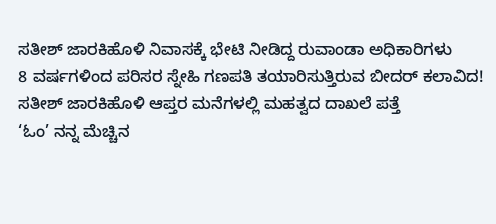ಸತೀಶ್ ಜಾರಕಿಹೊಳಿ ನಿವಾಸಕ್ಕೆ ಭೇಟಿ ನೀಡಿದ್ದ ರುವಾಂಡಾ ಅಧಿಕಾರಿಗಳು
8 ವರ್ಷಗಳಿಂದ ಪರಿಸರ ಸ್ನೇಹಿ ಗಣಪತಿ ತಯಾರಿಸುತ್ತಿರುವ ಬೀದರ್ ಕಲಾವಿದ!
ಸತೀಶ್ ಜಾರಕಿಹೊಳಿ ಆಪ್ತರ ಮನೆಗಳಲ್ಲಿ ಮಹತ್ವದ ದಾಖಲೆ ಪತ್ತೆ
‘ಓಂ’ ನನ್ನ ಮೆಚ್ಚಿನ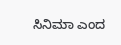ಸಿನಿಮಾ ಎಂದ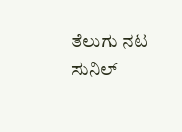ತೆಲುಗು ನಟ ಸುನಿಲ್